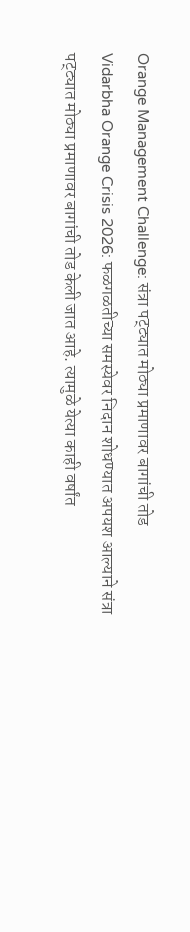Orange Management Challenge: संत्रा पट्ट्यात मोठ्या प्रमाणावर बागांची तोड
Vidarbha Orange Crisis 2026: फळगळतीच्या समस्येवर निदान शोधण्यात अपयश आल्याने संत्रा पट्ट्यात मोठ्या प्रमाणावर बागांची तोड केली जात आहे. त्यामुळे येत्या काही वर्षांत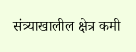संत्र्याखालील क्षेत्र कमी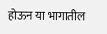होऊन या भागातील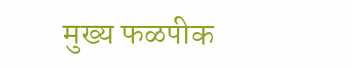मुख्य फळपीक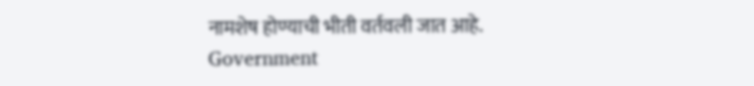नामशेष होण्याची भीती वर्तवली जात आहे.
Government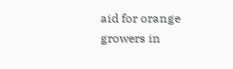aid for orange growers in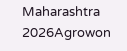Maharashtra 2026Agrowon